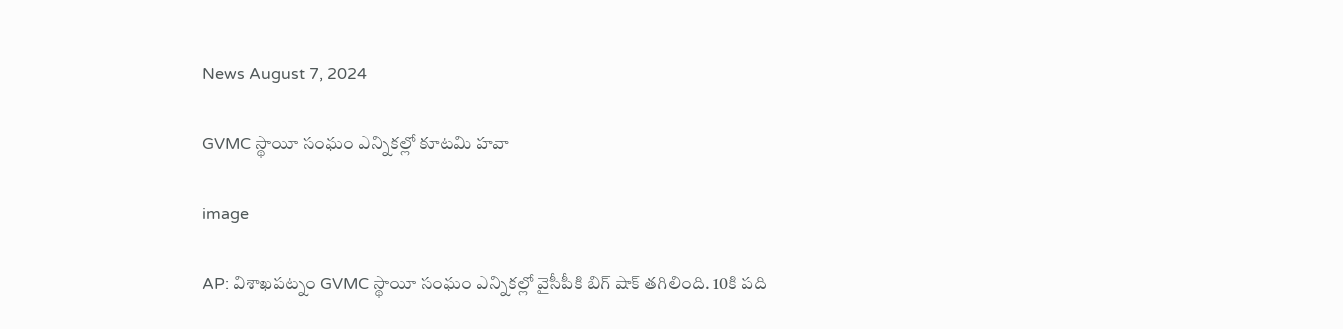News August 7, 2024

GVMC స్థాయీ సంఘం ఎన్నికల్లో కూటమి హవా

image

AP: విశాఖపట్నం GVMC స్థాయీ సంఘం ఎన్నికల్లో వైసీపీకి బిగ్ షాక్ తగిలింది. 10కి పది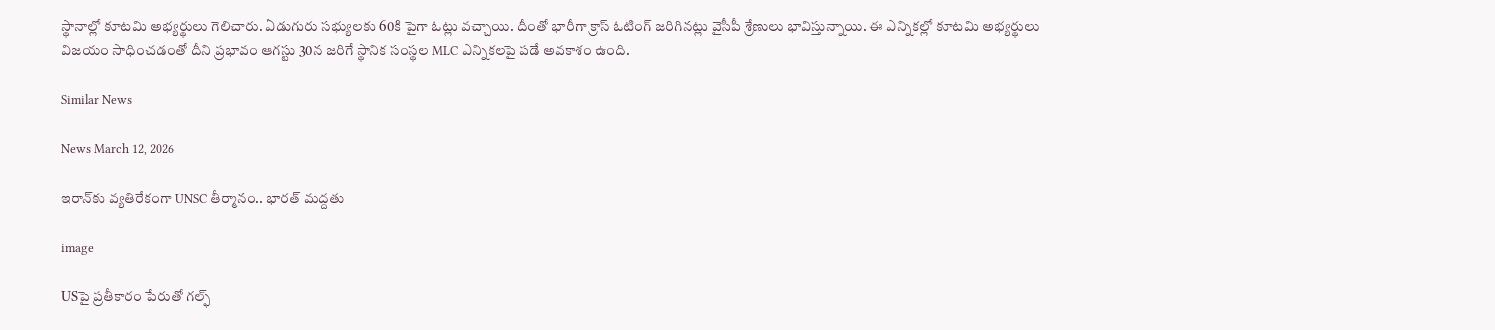స్థానాల్లో కూటమి అభ్యర్థులు గెలిచారు. ఏడుగురు సభ్యులకు 60కి పైగా ఓట్లు వచ్చాయి. దీంతో భారీగా క్రాస్ ఓటింగ్ జరిగినట్లు వైసీపీ శ్రేణులు భావిస్తున్నాయి. ఈ ఎన్నికల్లో కూటమి అభ్యర్థులు విజయం సాధించడంతో దీని ప్రభావం ఆగస్టు 30న జరిగే స్థానిక సంస్థల MLC ఎన్నికలపై పడే అవకాశం ఉంది.

Similar News

News March 12, 2026

ఇరాన్‌కు వ్యతిరేకంగా UNSC తీర్మానం.. భారత్ మద్దతు

image

USపై ప్రతీకారం పేరుతో గల్ఫ్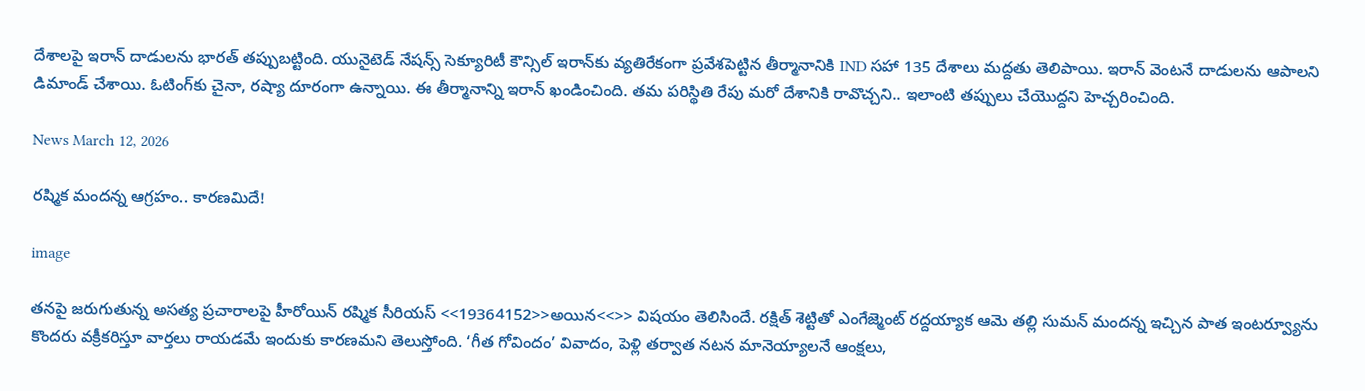దేశాలపై ఇరాన్ దాడులను భారత్ తప్పుబట్టింది. యునైటెడ్ నేషన్స్ సెక్యూరిటీ కౌన్సిల్‌‌ ఇరాన్‌కు వ్యతిరేకంగా ప్రవేశపెట్టిన తీర్మానానికి IND సహా 135 దేశాలు మద్దతు తెలిపాయి. ఇరాన్ వెంటనే దాడులను ఆపాలని డిమాండ్ చేశాయి. ఓటింగ్‌కు చైనా, రష్యా దూరంగా ఉన్నాయి. ఈ తీర్మానాన్ని ఇరాన్ ఖండించింది. తమ పరిస్థితి రేపు మరో దేశానికి రావొచ్చని.. ఇలాంటి తప్పులు చేయొద్దని హెచ్చరించింది.

News March 12, 2026

రష్మిక మందన్న ఆగ్రహం.. కారణమిదే!

image

తనపై జరుగుతున్న అసత్య ప్రచారాలపై హీరోయిన్ రష్మిక సీరియస్‌ <<19364152>>అయిన<<>> విషయం తెలిసిందే. రక్షిత్ శెట్టితో ఎంగేజ్మెంట్ రద్దయ్యాక ఆమె తల్లి సుమన్ మందన్న ఇచ్చిన పాత ఇంటర్వ్యూను కొందరు వక్రీకరిస్తూ వార్తలు రాయడమే ఇందుకు కారణమని తెలుస్తోంది. ‘గీత గోవిందం’ వివాదం, పెళ్లి తర్వాత నటన మానెయ్యాలనే ఆంక్షలు,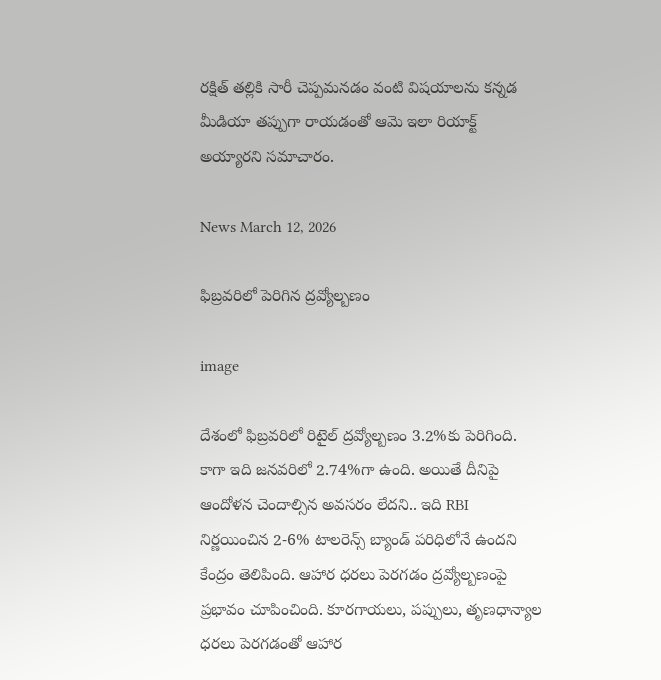రక్షిత్ తల్లికి సారీ చెప్పమనడం వంటి విషయాలను కన్నడ మీడియా తప్పుగా రాయడంతో ఆమె ఇలా రియాక్ట్ అయ్యారని సమాచారం.

News March 12, 2026

ఫిబ్రవరిలో పెరిగిన ద్రవ్యోల్బణం

image

దేశంలో ఫిబ్రవరిలో రిటైల్ ద్రవ్యోల్బణం 3.2%కు పెరిగింది. కాగా ఇది జనవరిలో 2.74%గా ఉంది. అయితే దీనిపై ఆందోళన చెందాల్సిన అవసరం లేదని.. ఇది RBI నిర్ణయించిన 2-6% టాలరెన్స్ బ్యాండ్ పరిధిలోనే ఉందని కేంద్రం తెలిపింది. ఆహార ధరలు పెరగడం ద్రవ్యోల్బణంపై ప్రభావం చూపించింది. కూరగాయలు, పప్పులు, తృణధాన్యాల ధరలు పెరగడంతో ఆహార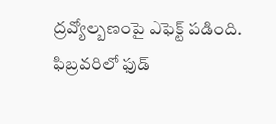ద్రవ్యోల్బణంపై ఎఫెక్ట్ పడింది. ఫిబ్రవరిలో ఫుడ్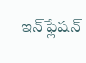ఇన్‌ఫ్లేషన్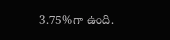3.75%గా ఉంది.